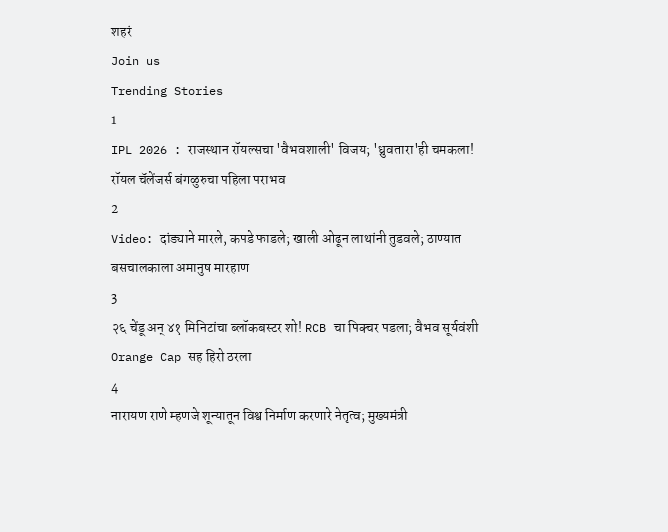शहरं
Join us
Trending Stories
1
IPL 2026 : राजस्थान रॉयल्सचा 'वैभवशाली' विजय; 'ध्रुवतारा'ही चमकला! रॉयल चॅलेंजर्स बंगळुरुचा पहिला पराभव
2
Video: दांड्याने मारले, कपडे फाडले; खाली ओढून लाथांनी तुडवले; ठाण्यात बसचालकाला अमानुष मारहाण
3
२६ चेंडू अन् ४१ मिनिटांचा ब्लॉकबस्टर शो! RCB चा पिक्चर पडला; वैभव सूर्यवंशी Orange Cap सह हिरो ठरला
4
नारायण राणे म्हणजे शून्यातून विश्व निर्माण करणारे नेतृत्व; मुख्यमंत्री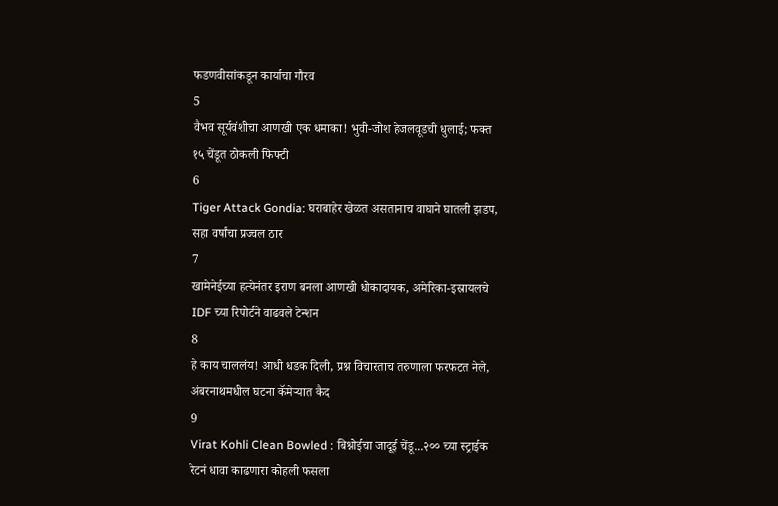फडणवीसांकडून कार्याचा गौरव
5
वैभव सूर्यवंशीचा आणखी एक धमाका! भुवी-जोश हेजलवूडची धुलाई; फक्त १५ चेंडूत ठोकली फिफ्टी
6
Tiger Attack Gondia: घराबाहेर खेळत असतानाच वाघाने घातली झडप, सहा वर्षांचा प्रज्वल ठार
7
खामेनेईच्या हत्येनंतर इराण बनला आणखी धोकादायक, अमेरिका-इस्रायलचे IDF च्या रिपोर्टने वाढवले टेन्शन
8
हे काय चाललंय! आधी धडक दिली, प्रश्न विचारताच तरुणाला फरफटत नेले, अंबरनाथमधील घटना कॅमेऱ्यात कैद
9
Virat Kohli Clean Bowled : बिश्नोईचा जादूई चेंडू...२०० च्या स्ट्राईक रेटनं धावा काढणारा कोहली फसला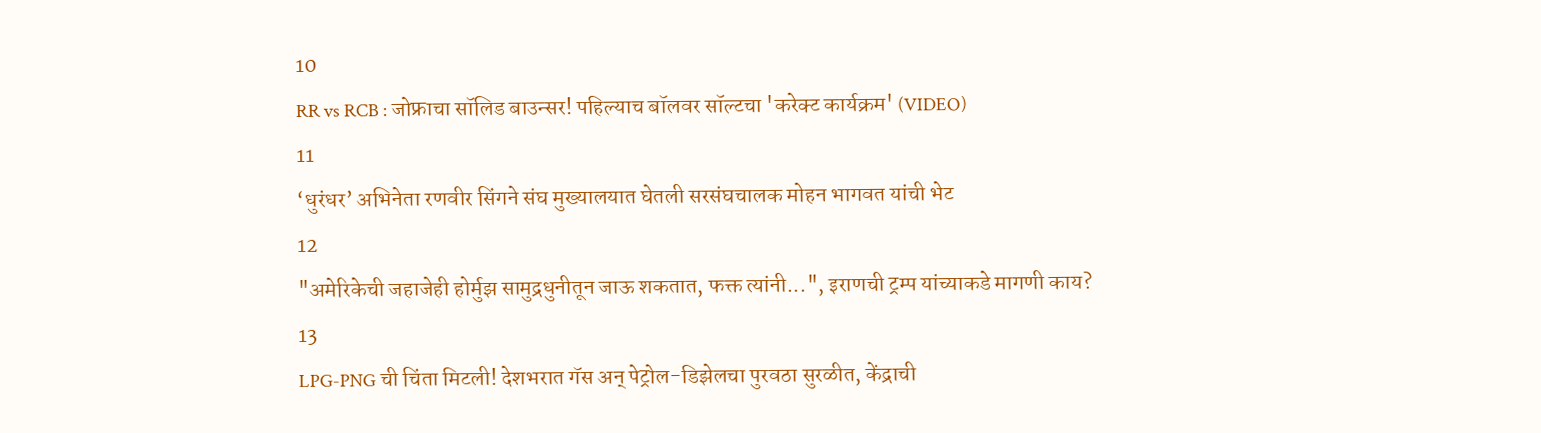10
RR vs RCB : जोफ्राचा सॉलिड बाउन्सर! पहिल्याच बॉलवर सॉल्टचा 'करेक्ट कार्यक्रम' (VIDEO)
11
‘धुरंधर’ अभिनेता रणवीर सिंगने संघ मुख्यालयात घेतली सरसंघचालक मोहन भागवत यांची भेट
12
"अमेरिकेची जहाजेही होर्मुझ सामुद्रधुनीतून जाऊ शकतात, फक्त त्यांनी...", इराणची ट्रम्प यांच्याकडे मागणी काय?
13
LPG-PNG ची चिंता मिटली! देशभरात गॅस अन् पेट्रोल-डिझेलचा पुरवठा सुरळीत, केंद्राची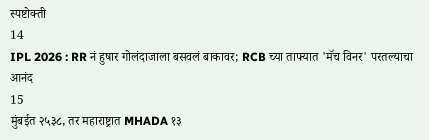स्पष्टोक्ती
14
IPL 2026 : RR नं हुषार गोलंदाजाला बसवलं बाकावर; RCB च्या ताफ्यात 'मॅच विनर' परतल्याचा आनंद
15
मुंबईत २५३८, तर महाराष्ट्रात MHADA १३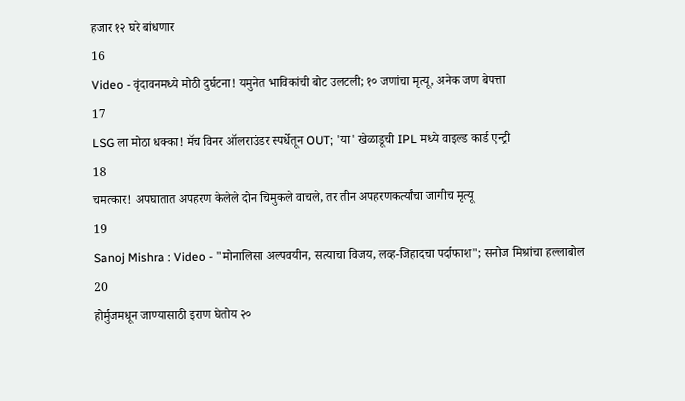हजार १२ घरे बांधणार
16
Video - वृंदावनमध्ये मोठी दुर्घटना! यमुनेत भाविकांची बोट उलटली; १० जणांचा मृत्यू, अनेक जण बेपत्ता
17
LSG ला मोठा धक्का! मॅच विनर ऑलराउंडर स्पर्धेतून OUT; 'या' खेळाडूची IPL मध्ये वाइल्ड कार्ड एन्ट्री
18
चमत्कार! अपघातात अपहरण केलेले दोन चिमुकले वाचले, तर तीन अपहरणकर्त्यांचा जागीच मृत्यू
19
Sanoj Mishra : Video - "मोनालिसा अल्पवयीन, सत्याचा विजय, लव्ह-जिहादचा पर्दाफाश"; सनोज मिश्रांचा हल्लाबोल
20
होर्मुजमधून जाण्यासाठी इराण घेतोय २०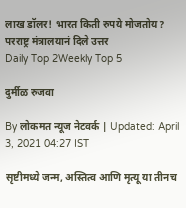लाख डॉलर! भारत किती रुपये मोजतोय? परराष्ट्र मंत्रालयानं दिले उत्तर
Daily Top 2Weekly Top 5

दुर्मीळ रुजवा

By लोकमत न्यूज नेटवर्क | Updated: April 3, 2021 04:27 IST

सृष्टीमध्ये जन्म, अस्तित्व आणि मृत्यू या तीनच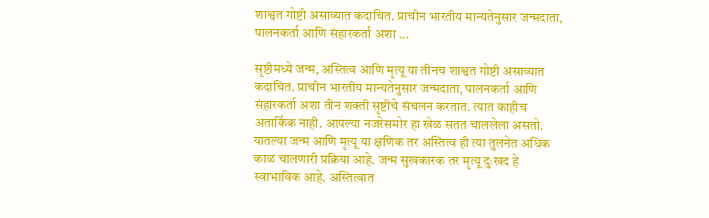शाश्वत गोष्टी असाव्यात कदाचित. प्राचीन भारतीय मान्यतेनुसार जन्मदाता, पालनकर्ता आणि संहारकर्ता अशा ...

सृष्टीमध्ये जन्म, अस्तित्व आणि मृत्यू या तीनच शाश्वत गोष्टी असाव्यात कदाचित. प्राचीन भारतीय मान्यतेनुसार जन्मदाता, पालनकर्ता आणि संहारकर्ता अशा तीन शक्ती सृष्टीचे संचलन करतात. त्यात काहीच अतार्किक नाही. आपल्या नजरेसमोर हा खेळ सतत चाललेला असतो. यातल्या जन्म आणि मृत्यू या क्षणिक तर अस्तित्व ही त्या तुलनेत अधिक काळ चालणारी प्रक्रिया आहे. जन्म सुखकारक तर मृत्यू दुःखद हे स्वाभाविक आहे. अस्तित्वात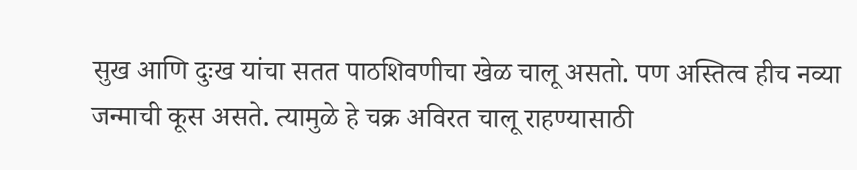सुख आणि दुःख यांचा सतत पाठशिवणीचा खेळ चालू असतो. पण अस्तित्व हीच नव्या जन्माची कूस असते. त्यामुळे हे चक्र अविरत चालू राहण्यासाठी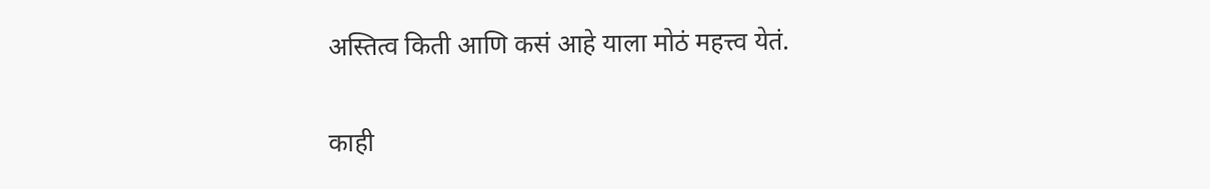अस्तित्व किती आणि कसं आहे याला मोठं महत्त्व येतं.

काही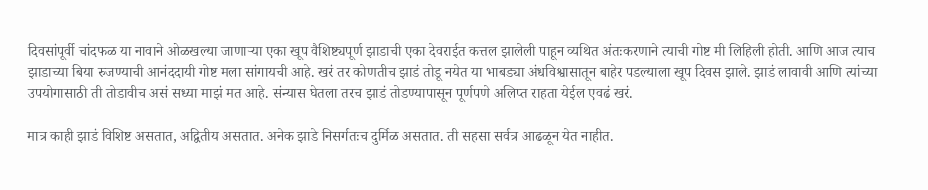दिवसांपूर्वी चांदफळ या नावाने ओळखल्या जाणाऱ्या एका खूप वैशिष्ट्यपूर्ण झाडाची एका देवराईत कत्तल झालेली पाहून व्यथित अंतःकरणाने त्याची गोष्ट मी लिहिली होती. आणि आज त्याच झाडाच्या बिया रुजण्याची आनंददायी गोष्ट मला सांगायची आहे. खरं तर कोणतीच झाडं तोडू नयेत या भाबड्या अंधविश्वासातून बाहेर पडल्याला खूप दिवस झाले. झाडं लावावी आणि त्यांच्या उपयोगासाठी ती तोडावीच असं सध्या माझं मत आहे. संन्यास घेतला तरच झाडं तोडण्यापासून पूर्णपणे अलिप्त राहता येईल एवढं खरं.

मात्र काही झाडं विशिष्ट असतात, अद्वितीय असतात. अनेक झाडे निसर्गतःच दुर्मिळ असतात. ती सहसा सर्वत्र आढळून येत नाहीत.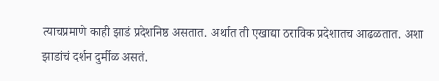त्याचप्रमाणे काही झाडं प्रदेशनिष्ठ असतात. अर्थात ती एखाद्या ठराविक प्रदेशातच आढळतात. अशा झाडांचं दर्शन दुर्मीळ असतं.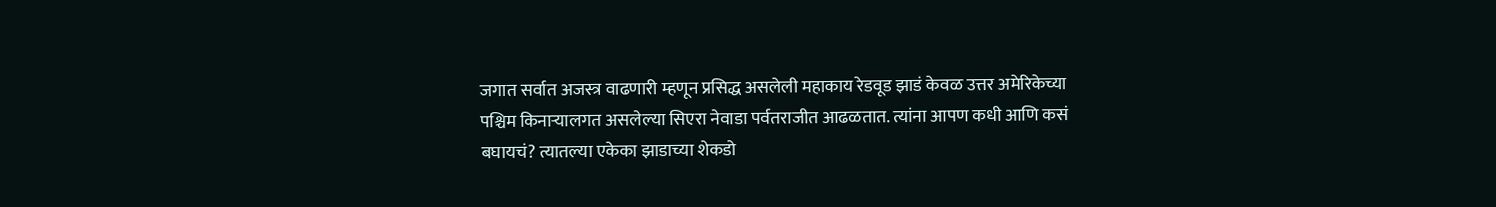जगात सर्वात अजस्त्र वाढणारी म्हणून प्रसिद्ध असलेली महाकाय रेडवूड झाडं केवळ उत्तर अमेरिकेच्या पश्चिम किनाऱ्यालगत असलेल्या सिएरा नेवाडा पर्वतराजीत आढळतात. त्यांना आपण कधी आणि कसं बघायचं? त्यातल्या एकेका झाडाच्या शेकडो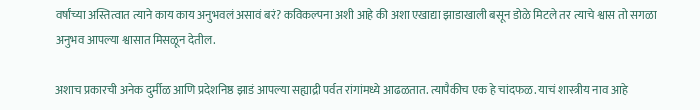वर्षांच्या अस्तित्वात त्याने काय काय अनुभवलं असावं बरं? कविकल्पना अशी आहे की अशा एखाद्या झाडाखाली बसून डोळे मिटले तर त्याचे श्वास तो सगळा अनुभव आपल्या श्वासात मिसळून देतील.

अशाच प्रकारची अनेक दुर्मीळ आणि प्रदेशनिष्ठ झाडं आपल्या सह्याद्री पर्वत रांगांमध्ये आढळतात. त्यापैकीच एक हे चांदफळ. याचं शास्त्रीय नाव आहे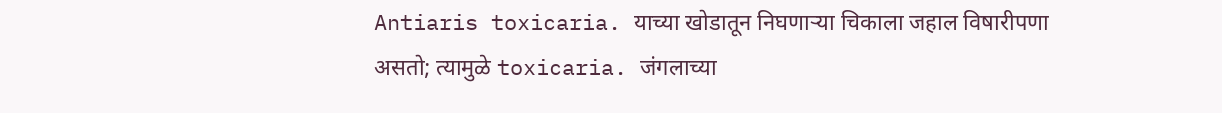Antiaris toxicaria. याच्या खोडातून निघणाऱ्या चिकाला जहाल विषारीपणा असतो; त्यामुळे toxicaria. जंगलाच्या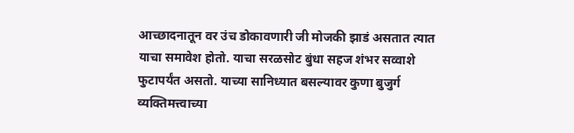आच्छादनातून वर उंच डोकावणारी जी मोजकी झाडं असतात त्यात याचा समावेश होतो. याचा सरळसोट बुंधा सहज शंभर सव्वाशे फुटापर्यंत असतो. याच्या सानिध्यात बसल्यावर कुणा बुजुर्ग व्यक्तिमत्त्वाच्या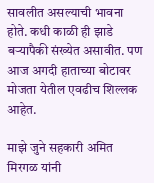सावलीत असल्याची भावना होते. कधी काळी ही झाडे बऱ्यापैकी संख्येत असावीत. पण आज अगदी हाताच्या बोटावर मोजता येतील एवढीच शिल्लक आहेत.

माझे जुने सहकारी अमित मिरगळ यांनी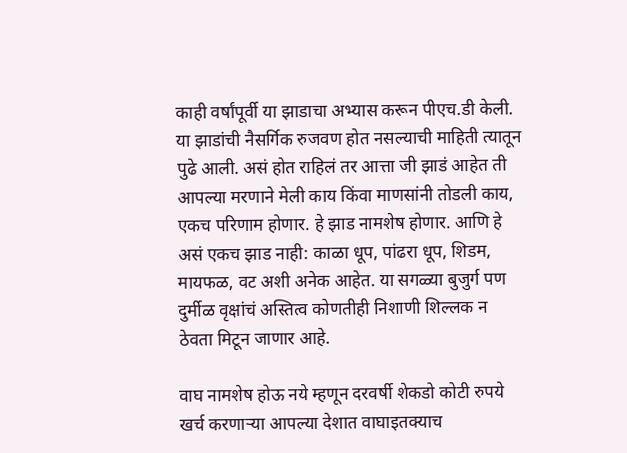काही वर्षांपूर्वी या झाडाचा अभ्यास करून पीएच.डी केली. या झाडांची नैसर्गिक रुजवण होत नसल्याची माहिती त्यातून पुढे आली. असं होत राहिलं तर आत्ता जी झाडं आहेत ती आपल्या मरणाने मेली काय किंवा माणसांनी तोडली काय, एकच परिणाम होणार. हे झाड नामशेष होणार. आणि हे असं एकच झाड नाही: काळा धूप, पांढरा धूप, शिडम, मायफळ, वट अशी अनेक आहेत. या सगळ्या बुजुर्ग पण दुर्मीळ वृक्षांचं अस्तित्व कोणतीही निशाणी शिल्लक न ठेवता मिटून जाणार आहे.

वाघ नामशेष होऊ नये म्हणून दरवर्षी शेकडो कोटी रुपये खर्च करणाऱ्या आपल्या देशात वाघाइतक्याच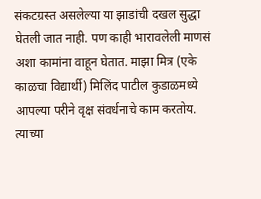संकटग्रस्त असलेल्या या झाडांची दखल सुद्धा घेतली जात नाही. पण काही भारावलेली माणसं अशा कामांना वाहून घेतात. माझा मित्र (एके काळचा विद्यार्थी) मिलिंद पाटील कुडाळमध्ये आपल्या परीने वृक्ष संवर्धनाचे काम करतोय. त्याच्या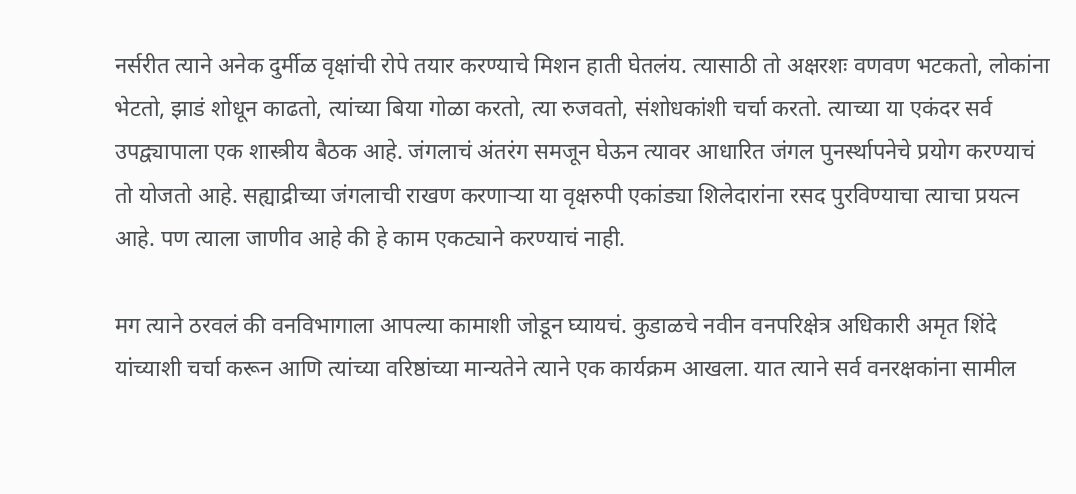नर्सरीत त्याने अनेक दुर्मीळ वृक्षांची रोपे तयार करण्याचे मिशन हाती घेतलंय. त्यासाठी तो अक्षरशः वणवण भटकतो, लोकांना भेटतो, झाडं शोधून काढतो, त्यांच्या बिया गोळा करतो, त्या रुजवतो, संशोधकांशी चर्चा करतो. त्याच्या या एकंदर सर्व उपद्व्यापाला एक शास्त्रीय बैठक आहे. जंगलाचं अंतरंग समजून घेऊन त्यावर आधारित जंगल पुनर्स्थापनेचे प्रयोग करण्याचं तो योजतो आहे. सह्याद्रीच्या जंगलाची राखण करणाऱ्या या वृक्षरुपी एकांड्या शिलेदारांना रसद पुरविण्याचा त्याचा प्रयत्न आहे. पण त्याला जाणीव आहे की हे काम एकट्याने करण्याचं नाही.

मग त्याने ठरवलं की वनविभागाला आपल्या कामाशी जोडून घ्यायचं. कुडाळचे नवीन वनपरिक्षेत्र अधिकारी अमृत शिंदे यांच्याशी चर्चा करून आणि त्यांच्या वरिष्ठांच्या मान्यतेने त्याने एक कार्यक्रम आखला. यात त्याने सर्व वनरक्षकांना सामील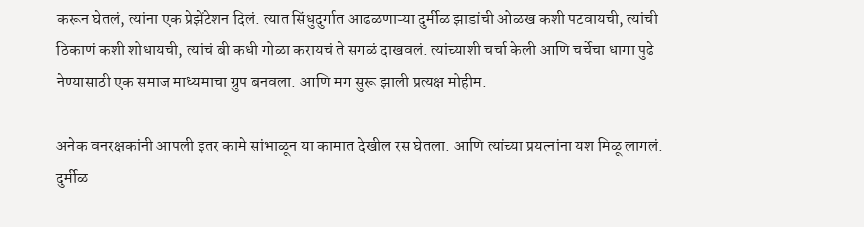करून घेतलं, त्यांना एक प्रेझेंटेशन दिलं. त्यात सिंधुदुर्गात आढळणाऱ्या दुर्मीळ झाडांची ओळख कशी पटवायची, त्यांची ठिकाणं कशी शोधायची, त्यांचं बी कधी गोळा करायचं ते सगळं दाखवलं. त्यांच्याशी चर्चा केली आणि चर्चेचा धागा पुढे नेण्यासाठी एक समाज माध्यमाचा ग्रुप बनवला. आणि मग सुरू झाली प्रत्यक्ष मोहीम.

अनेक वनरक्षकांनी आपली इतर कामे सांभाळून या कामात देखील रस घेतला. आणि त्यांच्या प्रयत्नांना यश मिळू लागलं. दुर्मीळ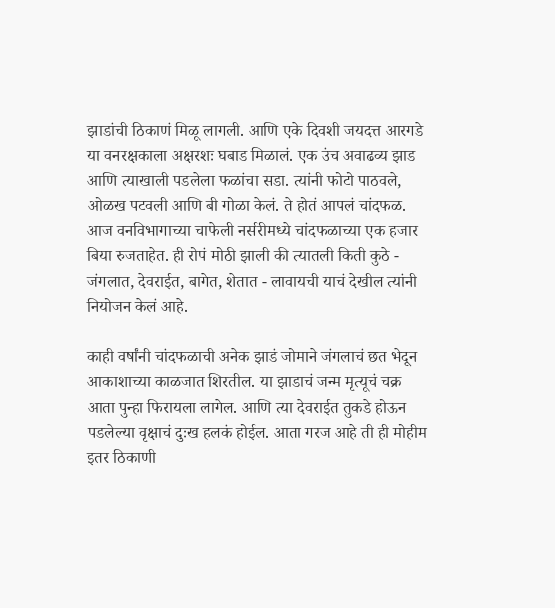झाडांची ठिकाणं मिळू लागली. आणि एके दिवशी जयदत्त आरगडे या वनरक्षकाला अक्षरशः घबाड मिळालं. एक उंच अवाढव्य झाड आणि त्याखाली पडलेला फळांचा सडा. त्यांनी फोटो पाठवले, ओळख पटवली आणि बी गोळा केलं. ते होतं आपलं चांदफळ. आज वनविभागाच्या चाफेली नर्सरीमध्ये चांदफळाच्या एक हजार बिया रुजताहेत. ही रोपं मोठी झाली की त्यातली किती कुठे - जंगलात, देवराईत, बागेत, शेतात - लावायची याचं देखील त्यांनी नियोजन केलं आहे.

काही वर्षांनी चांदफळाची अनेक झाडं जोमाने जंगलाचं छत भेदून आकाशाच्या काळजात शिरतील. या झाडाचं जन्म मृत्यूचं चक्र आता पुन्हा फिरायला लागेल. आणि त्या देवराईत तुकडे होऊन पडलेल्या वृक्षाचं दुःख हलकं होईल. आता गरज आहे ती ही मोहीम इतर ठिकाणी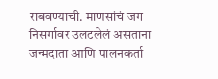राबवण्याची. माणसांचं जग निसर्गावर उलटलेलं असताना जन्मदाता आणि पालनकर्ता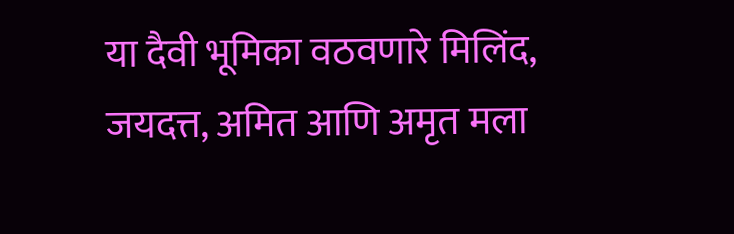या दैवी भूमिका वठवणारे मिलिंद, जयदत्त, अमित आणि अमृत मला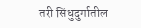तरी सिंधुदुर्गातील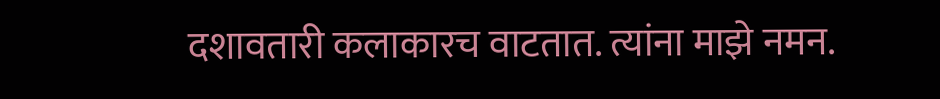दशावतारी कलाकारच वाटतात. त्यांना माझे नमन.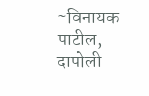~विनायक पाटील, दापोली